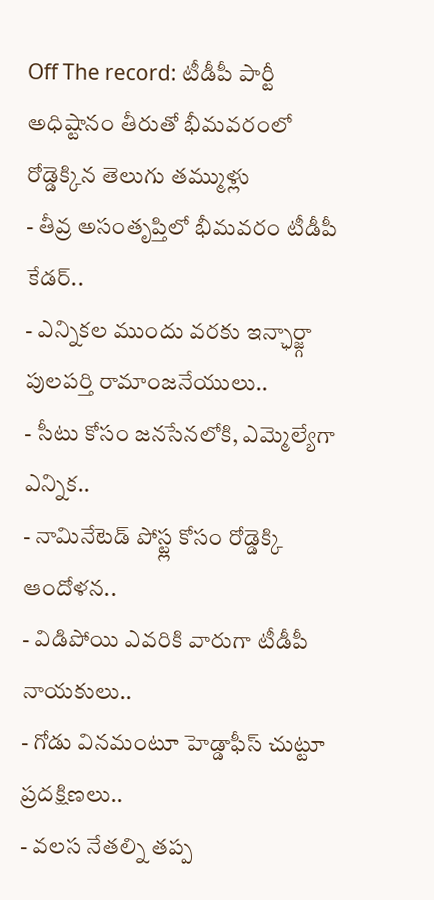Off The record: టీడీపీ పార్టీ అధిష్టానం తీరుతో భీమవరంలో రోడ్డెక్కిన తెలుగు తమ్ముళ్లు
- తీవ్ర అసంతృప్తిలో భీమవరం టీడీపీ కేడర్..
- ఎన్నికల ముందు వరకు ఇన్ఛార్జ్గా పులపర్తి రామాంజనేయులు..
- సీటు కోసం జనసేనలోకి, ఎమ్మెల్యేగా ఎన్నిక..
- నామినేటెడ్ పోస్ట్ల కోసం రోడ్డెక్కి ఆందోళన..
- విడిపోయి ఎవరికి వారుగా టీడీపీ నాయకులు..
- గోడు వినమంటూ హెడ్డాఫీస్ చుట్టూ ప్రదక్షిణలు..
- వలస నేతల్ని తప్ప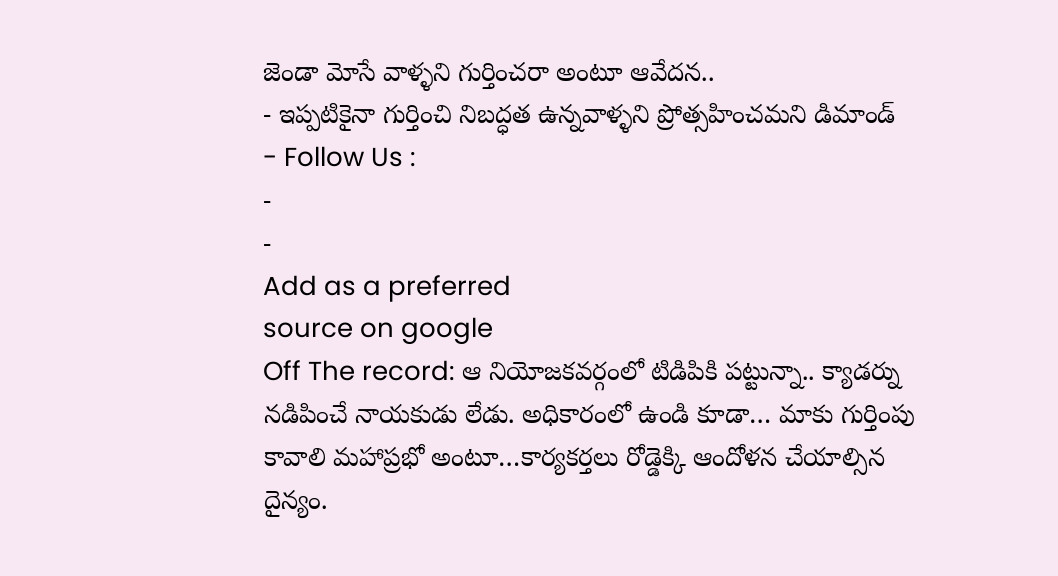జెండా మోసే వాళ్ళని గుర్తించరా అంటూ ఆవేదన..
- ఇప్పటికైనా గుర్తించి నిబద్ధత ఉన్నవాళ్ళని ప్రోత్సహించమని డిమాండ్
- Follow Us :
-
-
Add as a preferred
source on google
Off The record: ఆ నియోజకవర్గంలో టిడిపికి పట్టున్నా.. క్యాడర్ను నడిపించే నాయకుడు లేడు. అధికారంలో ఉండి కూడా… మాకు గుర్తింపు కావాలి మహాప్రభో అంటూ…కార్యకర్తలు రోడ్డెక్కి ఆందోళన చేయాల్సిన దైన్యం.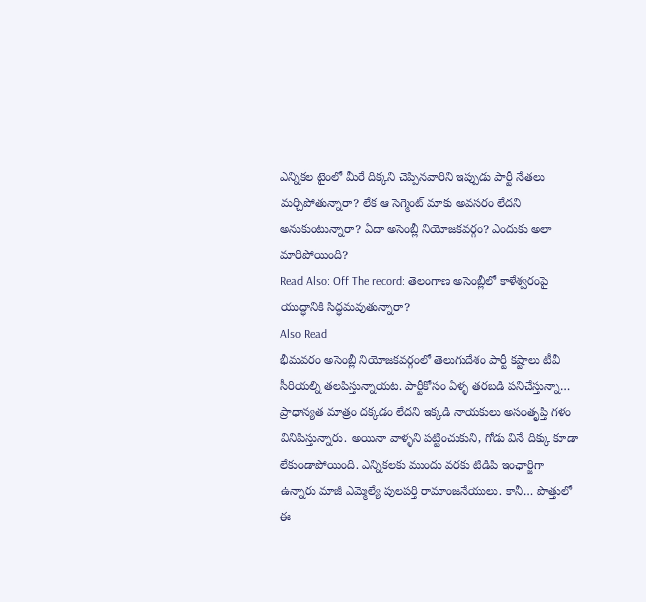ఎన్నికల టైంలో మీరే దిక్కని చెప్పినవారిని ఇప్పుడు పార్టీ నేతలు మర్చిపోతున్నారా? లేక ఆ సెగ్మెంట్ మాకు అవసరం లేదని అనుకుంటున్నారా? ఏదా అసెంబ్లీ నియోజకవర్గం? ఎందుకు అలా మారిపోయింది?
Read Also: Off The record: తెలంగాణ అసెంబ్లీలో కాళేశ్వరంపై యుద్ధానికి సిద్ధమవుతున్నారా?
Also Read
భీమవరం అసెంబ్లీ నియోజకవర్గంలో తెలుగుదేశం పార్టీ కష్టాలు టీవీ సీరియల్ని తలపిస్తున్నాయట. పార్టీకోసం ఏళ్ళ తరబడి పనిచేస్తున్నా… ప్రాధాన్యత మాత్రం దక్కడం లేదని ఇక్కడి నాయకులు అసంతృప్తి గళం వినిపిస్తున్నారు. అయినా వాళ్ళని పట్టించుకుని, గోడు వినే దిక్కు కూడా లేకుండాపోయింది. ఎన్నికలకు ముందు వరకు టిడిపి ఇంఛార్జిగా ఉన్నారు మాజీ ఎమ్మెల్యే పులపర్తి రామాంజనేయులు. కానీ… పొత్తులో ఈ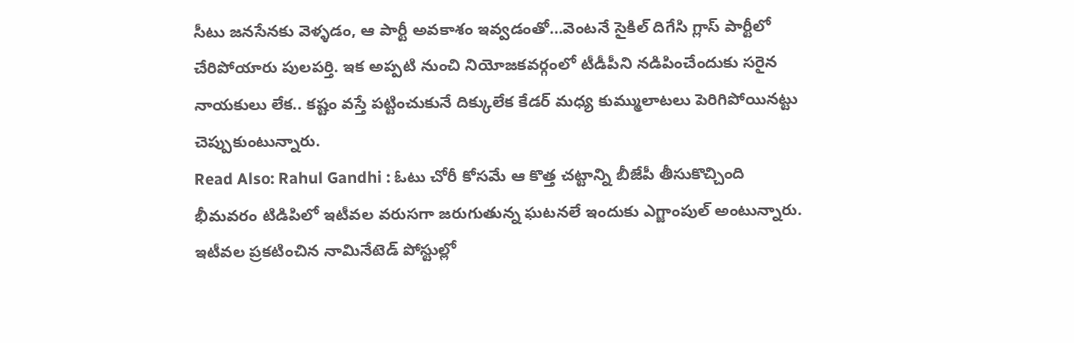సీటు జనసేనకు వెళ్ళడం, ఆ పార్టీ అవకాశం ఇవ్వడంతో…వెంటనే సైకిల్ దిగేసి గ్లాస్ పార్టీలో చేరిపోయారు పులపర్తి. ఇక అప్పటి నుంచి నియోజకవర్గంలో టీడీపీని నడిపించేందుకు సరైన నాయకులు లేక.. కష్టం వస్తే పట్టించుకునే దిక్కులేక కేడర్ మధ్య కుమ్ములాటలు పెరిగిపోయినట్టు చెప్పుకుంటున్నారు.
Read Also: Rahul Gandhi : ఓటు చోరీ కోసమే ఆ కొత్త చట్టాన్ని బీజేపీ తీసుకొచ్చింది
భీమవరం టిడిపిలో ఇటీవల వరుసగా జరుగుతున్న ఘటనలే ఇందుకు ఎగ్జాంపుల్ అంటున్నారు. ఇటీవల ప్రకటించిన నామినేటెడ్ పోస్టుల్లో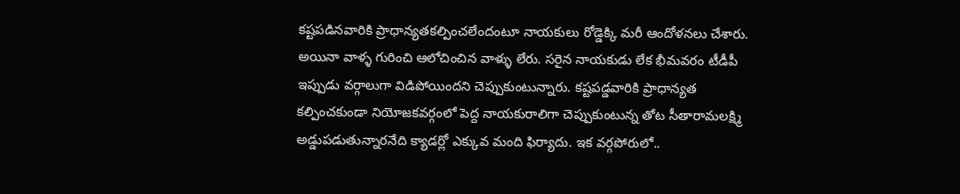కష్టపడినవారికి ప్రాధాన్యతకల్పించలేందంటూ నాయకులు రోడ్డెక్కి మరీ ఆందోళనలు చేశారు. అయినా వాళ్ళ గురించి ఆలోచించిన వాళ్ళు లేరు. సరైన నాయకుడు లేక భీమవరం టీడీపీ ఇప్పుడు వర్గాలుగా విడిపోయిందని చెప్పుకుంటున్నారు. కష్టపడ్డవారికి ప్రాధాన్యత కల్పించకుండా నియోజకవర్గంలో పెద్ద నాయకురాలిగా చెప్పుకుంటున్న తోట సీతారామలక్ష్మి అడ్డుపడుతున్నారనేది క్యాడర్లో ఎక్కువ మంది ఫిర్యాదు. ఇక వర్గపోరులో..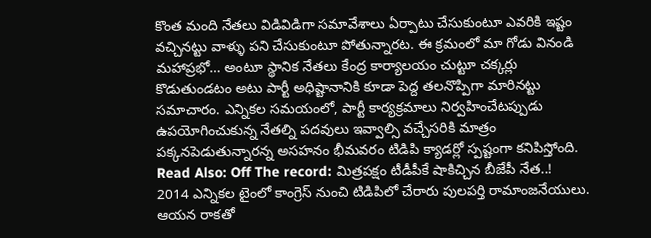కొంత మంది నేతలు విడివిడిగా సమావేశాలు ఏర్పాటు చేసుకుంటూ ఎవరికి ఇష్టం వచ్చినట్టు వాళ్ళు పని చేసుకుంటూ పోతున్నారట. ఈ క్రమంలో మా గోడు వినండి మహాప్రభో… అంటూ స్థానిక నేతలు కేంద్ర కార్యాలయం చుట్టూ చక్కర్లు కొడుతుండటం అటు పార్టీ అధిష్టానానికి కూడా పెద్ద తలనొప్పిగా మారినట్టు సమాచారం. ఎన్నికల సమయంలో, పార్టీ కార్యక్రమాలు నిర్వహించేటప్పుడు
ఉపయోగించుకున్న నేతల్ని పదవులు ఇవ్వాల్సి వచ్చేసరికి మాత్రం పక్కనపెడుతున్నారన్న అసహనం భీమవరం టిడిపి క్యాడర్లో స్పష్టంగా కనిపిస్తోంది.
Read Also: Off The record: మిత్రపక్షం టీడీపీకే షాకిచ్చిన బీజేపీ నేత..!
2014 ఎన్నికల టైంలో కాంగ్రెస్ నుంచి టిడిపిలో చేరారు పులపర్తి రామాంజనేయులు. ఆయన రాకతో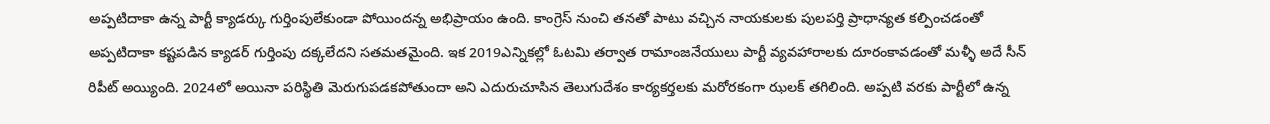అప్పటిదాకా ఉన్న పార్టీ క్యాడర్కు గుర్తింపులేకుండా పోయిందన్న అభిప్రాయం ఉంది. కాంగ్రెస్ నుంచి తనతో పాటు వచ్చిన నాయకులకు పులపర్తి ప్రాధాన్యత కల్పించడంతో అప్పటిదాకా కష్టపడిన క్యాడర్ గుర్తింపు దక్కలేదని సతమతమైంది. ఇక 2019ఎన్నికల్లో ఓటమి తర్వాత రామాంజనేయులు పార్టీ వ్యవహారాలకు దూరంకావడంతో మళ్ళీ అదే సీన్ రిపీట్ అయ్యింది. 2024లో అయినా పరిస్థితి మెరుగుపడకపోతుందా అని ఎదురుచూసిన తెలుగుదేశం కార్యకర్తలకు మరోరకంగా ఝలక్ తగిలింది. అప్పటి వరకు పార్టీలో ఉన్న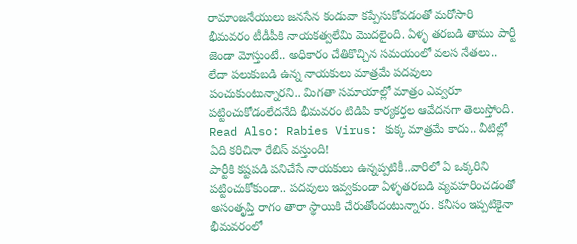రామాంజనేయులు జనసేన కండువా కప్పేసుకోవడంతో మరోసారి భీమవరం టీడీపీకి నాయకత్వలేమి మొదలైంది. ఏళ్ళ తరబడి తాము పార్టీ జెండా మోస్తుంటే.. అధికారం చేతికొచ్చిన సమయంలో వలస నేతలు.. లేదా పలుకుబడి ఉన్న నాయకులు మాత్రమే పదవులు పంచుకుంటున్నారని.. మిగతా సమాయాల్లో మాత్రం ఎవ్వరూ పట్టించుకోడంలేదనేది భీమవరం టిడిపి కార్యకర్తల ఆవేదనగా తెలుస్తోంది.
Read Also: Rabies Virus: కుక్క మాత్రమే కాదు.. వీటిల్లో ఏది కరిచినా రేబిస్ వస్తుంది!
పార్టీకి కష్టపడి పనిచేసే నాయకులు ఉన్నప్పటికీ..వారిలో ఏ ఒక్కరిని పట్టించుకోకుండా.. పదవులు ఇవ్వకుండా ఏళ్ళతరబడి వ్యవహరించడంతో అసంతృప్తి రాగం తారా స్థాయికి చేరుతోందంటున్నారు. కనీసం ఇప్పటికైనా భీమవరంలో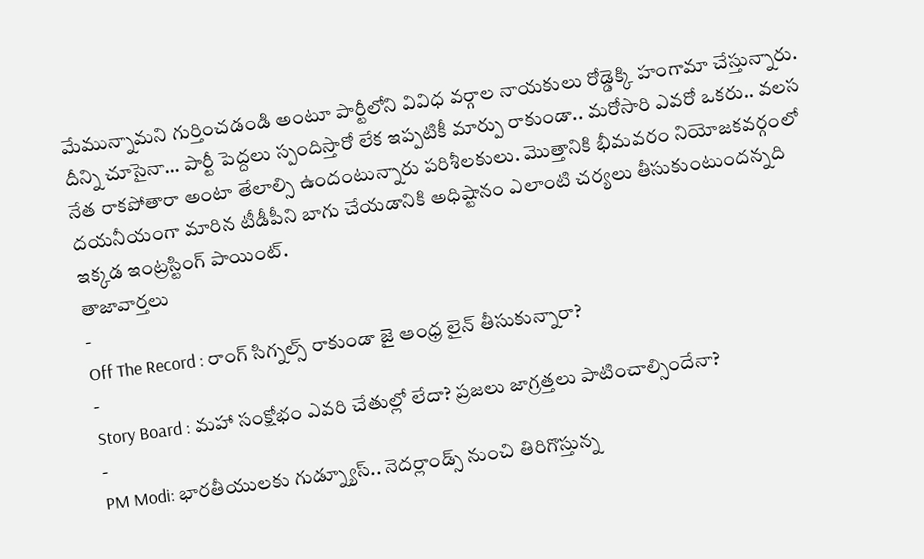మేమున్నామని గుర్తించడండి అంటూ పార్టీలోని వివిధ వర్గాల నాయకులు రోడ్డెక్కి హంగామా చేస్తున్నారు. దీన్ని చూసైనా… పార్టీ పెద్దలు స్పందిస్తారో లేక ఇప్పటికీ మార్పు రాకుండా.. మరోసారి ఎవరో ఒకరు.. వలస నేత రాకపోతారా అంటా తేలాల్సి ఉందంటున్నారు పరిశీలకులు. మొత్తానికి భీమవరం నియోజకవర్గంలో దయనీయంగా మారిన టీడీపీని బాగు చేయడానికి అధిష్టానం ఎలాంటి చర్యలు తీసుకుంటుందన్నది ఇక్కడ ఇంట్రస్టింగ్ పాయింట్.
తాజావార్తలు
-
Off The Record : రాంగ్ సిగ్నల్స్ రాకుండా జై ఆంధ్ర లైన్ తీసుకున్నారా?
-
Story Board : మహా సంక్షోభం ఎవరి చేతుల్లో లేదా? ప్రజలు జాగ్రత్తలు పాటించాల్సిందేనా?
-
PM Modi: భారతీయులకు గుడ్న్యూస్.. నెదర్లాండ్స్ నుంచి తిరిగొస్తున్న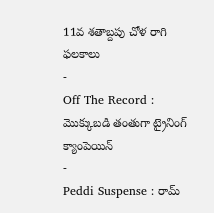11వ శతాబ్దపు చోళ రాగి ఫలకాలు
-
Off The Record : మొక్కుబడి తంతుగా ట్రైనింగ్ క్యాంపెయిన్
-
Peddi Suspense : రామ్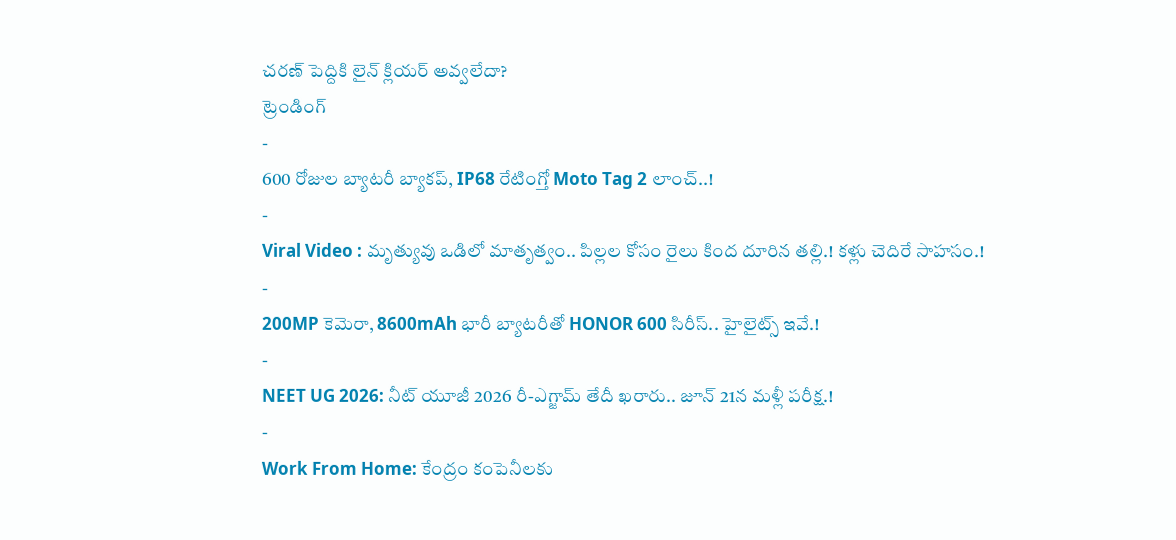చరణ్ పెద్దికి లైన్ క్లియర్ అవ్వలేదా?
ట్రెండింగ్
-
600 రోజుల బ్యాటరీ బ్యాకప్, IP68 రేటింగ్తో Moto Tag 2 లాంచ్..!
-
Viral Video : మృత్యువు ఒడిలో మాతృత్వం.. పిల్లల కోసం రైలు కింద దూరిన తల్లి.! కళ్లు చెదిరే సాహసం.!
-
200MP కెమెరా, 8600mAh భారీ బ్యాటరీతో HONOR 600 సిరీస్.. హైలైట్స్ ఇవే.!
-
NEET UG 2026: నీట్ యూజీ 2026 రీ-ఎగ్జామ్ తేదీ ఖరారు.. జూన్ 21న మళ్లీ పరీక్ష.!
-
Work From Home: కేంద్రం కంపెనీలకు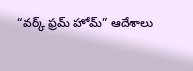“వర్క్ ఫ్రమ్ హోమ్” ఆదేశాలు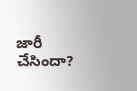జారీ చేసిందా?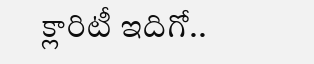క్లారిటీ ఇదిగో..